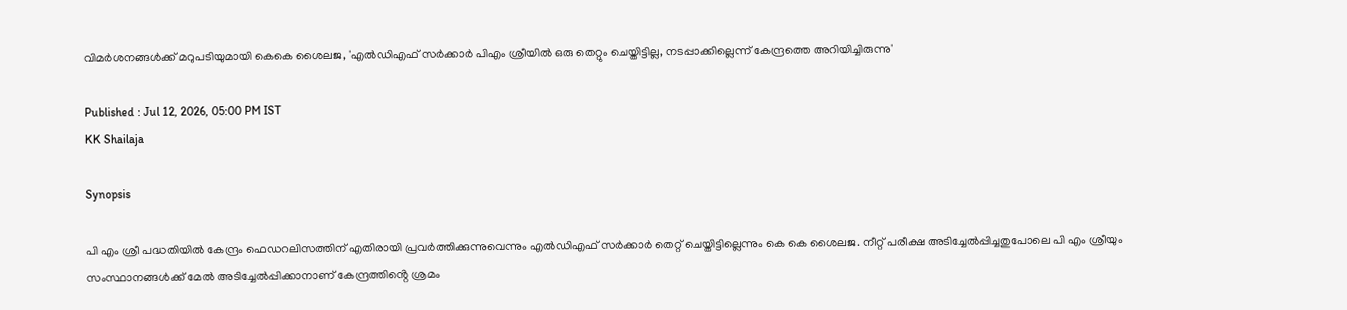വിമർശനങ്ങൾക്ക് മറുപടിയുമായി കെകെ ശൈലജ, 'എൽഡിഎഫ് സർക്കാർ പിഎം ശ്രീയിൽ ഒരു തെറ്റും ചെയ്തിട്ടില്ല, നടപ്പാക്കില്ലെന്ന് കേന്ദ്രത്തെ അറിയിച്ചിരുന്നു'

Published : Jul 12, 2026, 05:00 PM IST
KK Shailaja

Synopsis

പി എം ശ്രീ പദ്ധതിയിൽ കേന്ദ്രം ഫെഡറലിസത്തിന് എതിരായി പ്രവർത്തിക്കുന്നുവെന്നും എൽഡിഎഫ് സർക്കാർ തെറ്റ് ചെയ്തിട്ടില്ലെന്നും കെ കെ ശൈലജ. നീറ്റ് പരീക്ഷ അടിച്ചേൽപ്പിച്ചതുപോലെ പി എം ശ്രീയും സംസ്ഥാനങ്ങൾക്ക് മേൽ അടിച്ചേൽപ്പിക്കാനാണ് കേന്ദ്രത്തിൻ്റെ ശ്രമം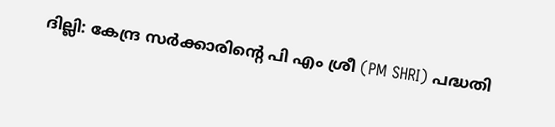ദില്ലി: കേന്ദ്ര സർക്കാരിന്‍റെ പി എം ശ്രീ (PM SHRI) പദ്ധതി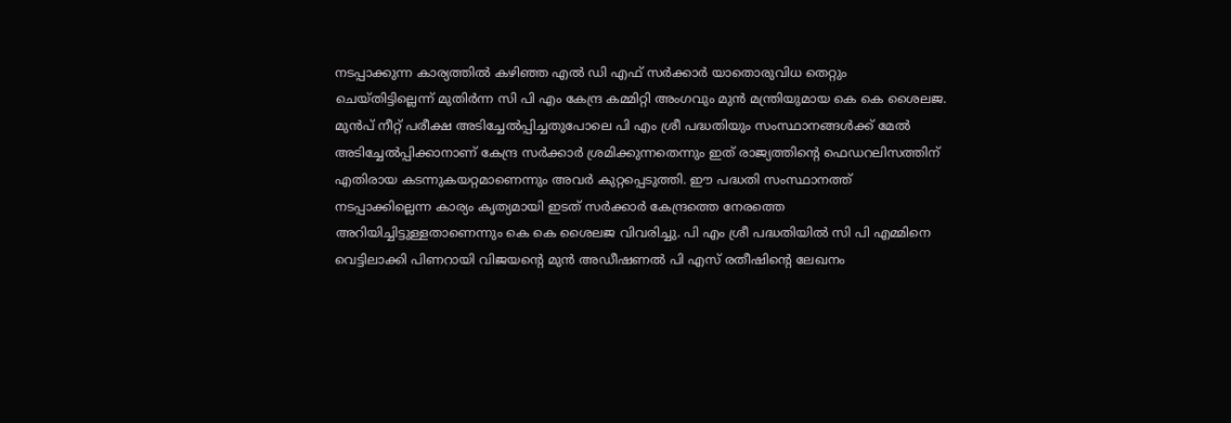നടപ്പാക്കുന്ന കാര്യത്തിൽ കഴിഞ്ഞ എൽ ഡി എഫ് സർക്കാർ യാതൊരുവിധ തെറ്റും ചെയ്തിട്ടില്ലെന്ന് മുതിർന്ന സി പി എം കേന്ദ്ര കമ്മിറ്റി അംഗവും മുൻ മന്ത്രിയുമായ കെ കെ ശൈലജ. മുൻപ് നീറ്റ് പരീക്ഷ അടിച്ചേൽപ്പിച്ചതുപോലെ പി എം ശ്രീ പദ്ധതിയും സംസ്ഥാനങ്ങൾക്ക് മേൽ അടിച്ചേൽപ്പിക്കാനാണ് കേന്ദ്ര സർക്കാർ ശ്രമിക്കുന്നതെന്നും ഇത് രാജ്യത്തിന്റെ ഫെഡറലിസത്തിന് എതിരായ കടന്നുകയറ്റമാണെന്നും അവർ കുറ്റപ്പെടുത്തി. ഈ പദ്ധതി സംസ്ഥാനത്ത് നടപ്പാക്കില്ലെന്ന കാര്യം കൃത്യമായി ഇടത് സർക്കാർ കേന്ദ്രത്തെ നേരത്തെ അറിയിച്ചിട്ടുള്ളതാണെന്നും കെ കെ ശൈലജ വിവരിച്ചു. പി എം ശ്രീ പദ്ധതിയിൽ സി പി എമ്മിനെ വെട്ടിലാക്കി പിണറായി വിജയന്‍റെ മുൻ അഡീഷണൽ പി എസ് രതീഷിന്‍റെ ലേഖനം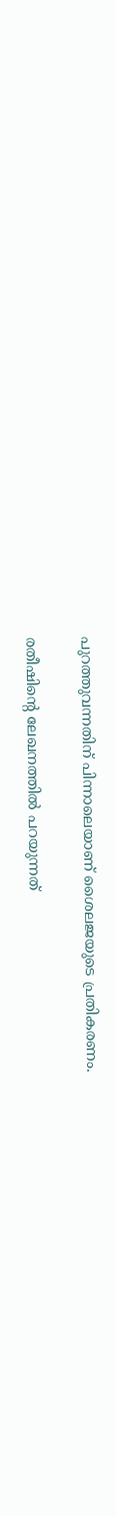പുറത്തുവന്നതിന് പിന്നാലെയാണ് ശൈലജയുടെ പ്രതികരണം.

രതീഷിന്‍റെ ലേഖനത്തിൽ പറയുന്നത്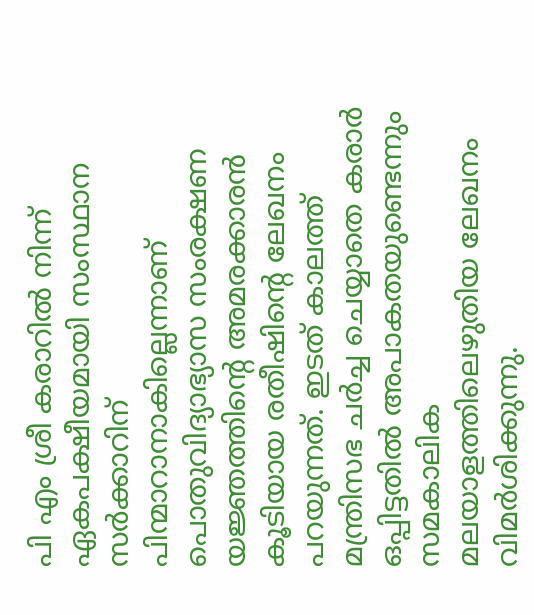പി എം ശ്രീ കരാറിൽ നിന്ന് ഏകപക്ഷീയമായി സംസ്ഥാന സർക്കാറിന് പിന്മാറാനാകില്ലെന്നാണ് പൊതുവിദ്യാഭ്യാസ സംരക്ഷണ യജ്ഞത്തിന്‍റെ അമരക്കാരൻ കൂടിയായ രതീഷിൻ്റെ ലേഖനം പറയുന്നത്. ഇടത് കാലത്ത് മന്ത്രിസഭ ചർച്ച ചെയ്യാതെ കരാർ ഒപ്പിട്ടതിൽ അപാകതയുണ്ടെന്നും സമകാലിക മലയാളത്തിലെഴുതിയ ലേഖനം വിമർശിക്കുന്നു.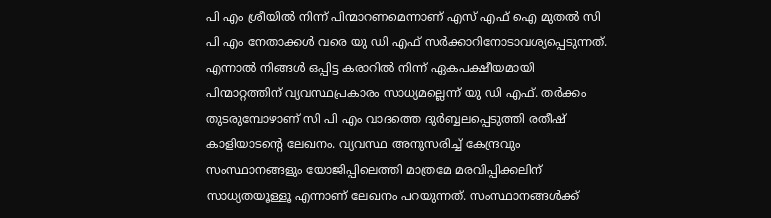പി എം ശ്രീയിൽ നിന്ന് പിന്മാറണമെന്നാണ് എസ് എഫ് ഐ മുതൽ സി പി എം നേതാക്കൾ വരെ യു ഡി എഫ് സർക്കാറിനോടാവശ്യപ്പെടുന്നത്. എന്നാൽ നിങ്ങൾ ഒപ്പിട്ട കരാറിൽ നിന്ന് ഏകപക്ഷീയമായി പിന്മാറ്റത്തിന് വ്യവസ്ഥപ്രകാരം സാധ്യമല്ലെന്ന് യു ഡി എഫ്. തർക്കം തുടരുമ്പോഴാണ് സി പി എം വാദത്തെ ദുർബ്ബലപ്പെടുത്തി രതീഷ് കാളിയാടൻ്റെ ലേഖനം. വ്യവസ്ഥ അനുസരിച്ച് കേന്ദ്രവും സംസ്ഥാനങ്ങളും യോജിപ്പിലെത്തി മാത്രമേ മരവിപ്പിക്കലിന് സാധ്യതയൂള്ളൂ എന്നാണ് ലേഖനം പറയുന്നത്. സംസ്ഥാനങ്ങൾക്ക്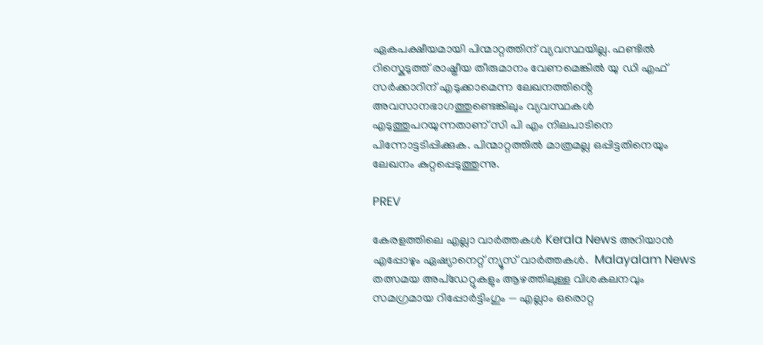ഏകപക്ഷീയമായി പിന്മാറ്റത്തിന് വ്യവസ്ഥയില്ല. ഫണ്ടിൽ റിസ്കെടുത്ത് രാഷ്ട്രീയ തീരുമാനം വേണമെങ്കിൽ യു ഡി എഫ് സർക്കാറിന് എടുക്കാമെന്ന ലേഖനത്തിൻ്റെ അവസാനഭാഗത്തുണ്ടെങ്കിലും വ്യവസ്ഥകൾ എടുത്തുപറയുന്നതാണ് സി പി എം നിലപാടിനെ പിന്നോട്ടടിപ്പിക്കുക. പിന്മാറ്റത്തിൽ മാത്രമല്ല ഒപ്പിട്ടതിനെയും ലേഖനം കുറ്റപ്പെടുത്തുന്നു.

PREV

കേരളത്തിലെ എല്ലാ വാർത്തകൾ Kerala News അറിയാൻ  എപ്പോഴും ഏഷ്യാനെറ്റ് ന്യൂസ് വാർത്തകൾ.  Malayalam News   തത്സമയ അപ്‌ഡേറ്റുകളും ആഴത്തിലുള്ള വിശകലനവും സമഗ്രമായ റിപ്പോർട്ടിംഗും — എല്ലാം ഒരൊറ്റ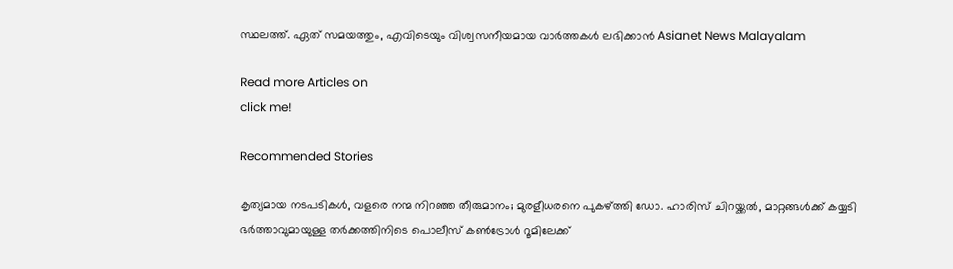സ്ഥലത്ത്. ഏത് സമയത്തും, എവിടെയും വിശ്വസനീയമായ വാർത്തകൾ ലഭിക്കാൻ Asianet News Malayalam

Read more Articles on
click me!

Recommended Stories

കൃത്യമായ നടപടികൾ, വളരെ നന്മ നിറഞ്ഞ തീരുമാനം; മുരളീധരനെ പുകഴ്ത്തി ഡോ. ഹാരിസ് ചിറയ്ക്കൽ, മാറ്റങ്ങൾക്ക് കയ്യടി
ഭര്‍ത്താവുമായുള്ള തർക്കത്തിനിടെ പൊലീസ് കൺട്രോൾ റൂമിലേക്ക്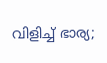വിളിച്ച് ഭാര്യ;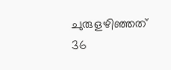ചുരുളഴിഞ്ഞത് 36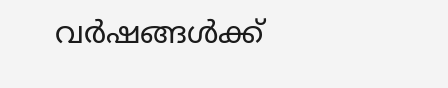വർഷങ്ങൾക്ക്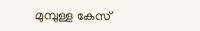മുമ്പുള്ള കേസ്